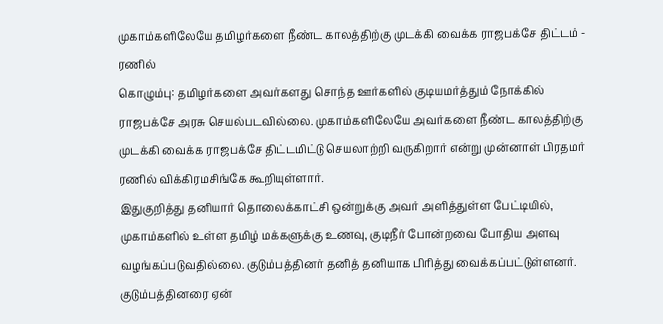முகாம்களிலேயே தமிழர்களை நீண்ட காலத்திற்கு முடக்கி வைக்க ராஜபக்சே திட்டம் - ரணில்
கொழும்பு: தமிழர்களை அவர்களது சொந்த ஊர்களில் குடியமர்த்தும் நோக்கில் ராஜபக்சே அரசு செயல்படவில்லை. முகாம்களிலேயே அவர்களை நீண்ட காலத்திற்கு முடக்கி வைக்க ராஜபக்சே திட்டமிட்டு செயலாற்றி வருகிறார் என்று முன்னாள் பிரதமர் ரணில் விக்கிரமசிங்கே கூறியுள்ளார்.
இதுகுறித்து தனியார் தொலைக்காட்சி ஒன்றுக்கு அவர் அளித்துள்ள பேட்டியில்,
முகாம்களில் உள்ள தமிழ் மக்களுக்கு உணவு, குடிநீர் போன்றவை போதிய அளவு வழங்கப்படுவதில்லை. குடும்பத்தினர் தனித் தனியாக பிரித்து வைக்கப்பட்டுள்ளனர். குடும்பத்தினரை ஏன்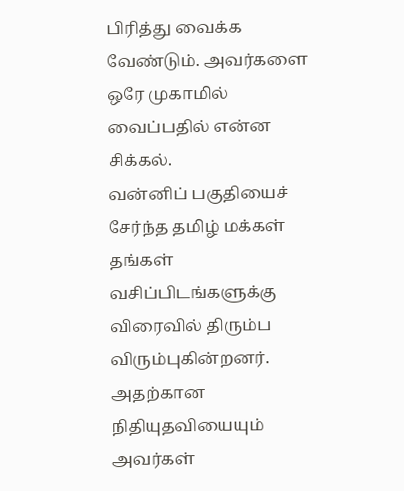பிரித்து வைக்க வேண்டும். அவர்களை ஒரே முகாமில் வைப்பதில் என்ன சிக்கல்.
வன்னிப் பகுதியைச் சேர்ந்த தமிழ் மக்கள் தங்கள் வசிப்பிடங்களுக்கு விரைவில் திரும்ப விரும்புகின்றனர். அதற்கான நிதியுதவியையும் அவர்கள்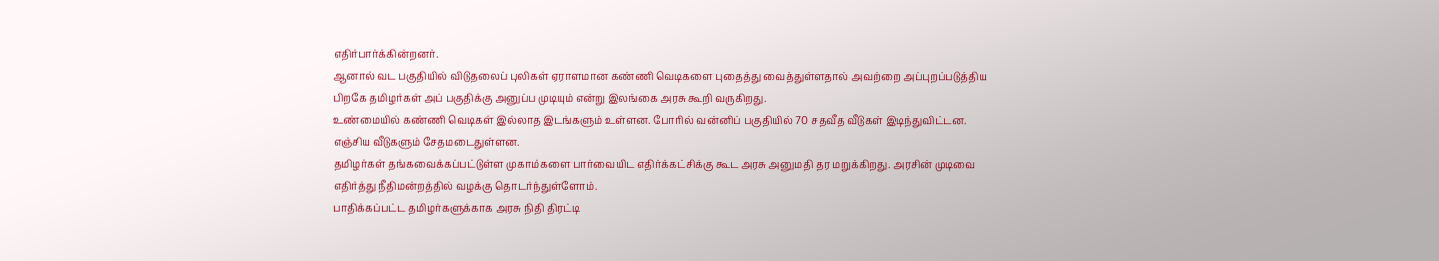எதிர்பார்க்கின்றனர்.
ஆனால் வட பகுதியில் விடுதலைப் புலிகள் ஏராளமான கண்ணி வெடிகளை புதைத்து வைத்துள்ளதால் அவற்றை அப்புறப்படுத்திய பிறகே தமிழர்கள் அப் பகுதிக்கு அனுப்ப முடியும் என்று இலங்கை அரசு கூறி வருகிறது.
உண்மையில் கண்ணி வெடிகள் இல்லாத இடங்களும் உள்ளன. போரில் வன்னிப் பகுதியில் 70 சதவீத வீடுகள் இடிந்துவிட்டன. எஞ்சிய வீடுகளும் சேதமடைதுள்ளன.
தமிழர்கள் தங்கவைக்கப்பட்டுள்ள முகாம்களை பார்வையிட எதிர்க்கட்சிக்கு கூட அரசு அனுமதி தர மறுக்கிறது. அரசின் முடிவை எதிர்த்து நீதிமன்றத்தில் வழக்கு தொடர்ந்துள்ளோம்.
பாதிக்கப்பட்ட தமிழர்களுக்காக அரசு நிதி திரட்டி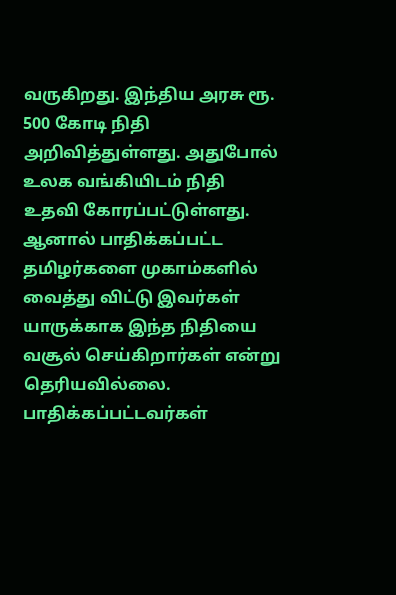வருகிறது. இந்திய அரசு ரூ. 500 கோடி நிதி அறிவித்துள்ளது. அதுபோல் உலக வங்கியிடம் நிதி உதவி கோரப்பட்டுள்ளது. ஆனால் பாதிக்கப்பட்ட தமிழர்களை முகாம்களில் வைத்து விட்டு இவர்கள் யாருக்காக இந்த நிதியை வசூல் செய்கிறார்கள் என்று தெரியவில்லை. பாதிக்கப்பட்டவர்கள்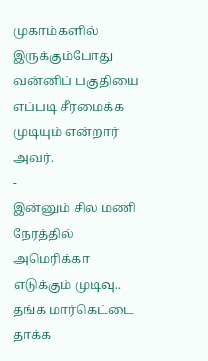முகாம்களில் இருக்கும்போது வன்னிப் பகுதியை எப்படி சீரமைக்க முடியும் என்றார் அவர்.
-
இன்னும் சில மணி நேரத்தில் அமெரிக்கா எடுக்கும் முடிவு.. தங்க மார்கெட்டை தாக்க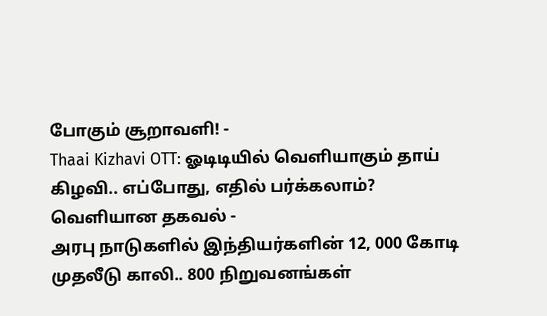போகும் சூறாவளி! -
Thaai Kizhavi OTT: ஓடிடியில் வெளியாகும் தாய் கிழவி.. எப்போது, எதில் பர்க்கலாம்? வெளியான தகவல் -
அரபு நாடுகளில் இந்தியர்களின் 12, 000 கோடி முதலீடு காலி.. 800 நிறுவனங்கள்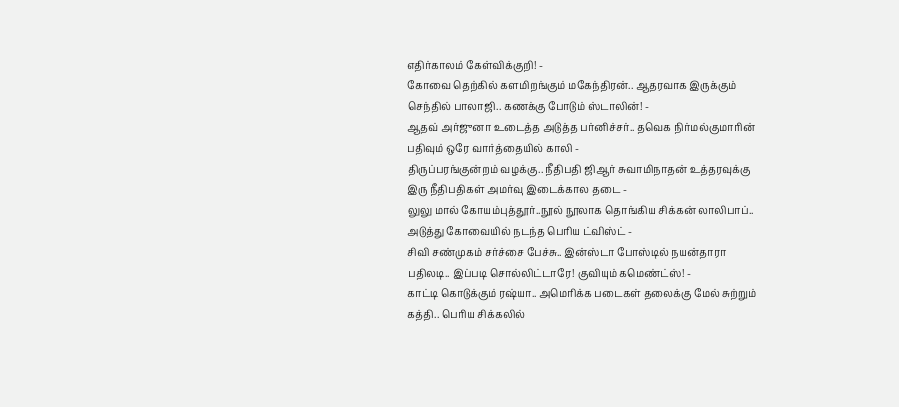எதிர்காலம் கேள்விக்குறி! -
கோவை தெற்கில் களமிறங்கும் மகேந்திரன்.. ஆதரவாக இருக்கும் செந்தில் பாலாஜி.. கணக்கு போடும் ஸ்டாலின்! -
ஆதவ் அர்ஜுனா உடைத்த அடுத்த பர்னிச்சர்.. தவெக நிர்மல்குமாரின் பதிவும் ஒரே வார்த்தையில் காலி -
திருப்பரங்குன்றம் வழக்கு.. நீதிபதி ஜிஆர் சுவாமிநாதன் உத்தரவுக்கு இரு நீதிபதிகள் அமர்வு இடைக்கால தடை -
லுலு மால் கோயம்புத்தூர்..நூல் நூலாக தொங்கிய சிக்கன் லாலிபாப்.. அடுத்து கோவையில் நடந்த பெரிய ட்விஸ்ட் -
சிவி சண்முகம் சர்ச்சை பேச்சு.. இன்ஸ்டா போஸ்டில் நயன்தாரா பதிலடி.. இப்படி சொல்லிட்டாரே! குவியும் கமெண்ட்ஸ்! -
காட்டி கொடுக்கும் ரஷ்யா.. அமெரிக்க படைகள் தலைக்கு மேல் சுற்றும் கத்தி.. பெரிய சிக்கலில்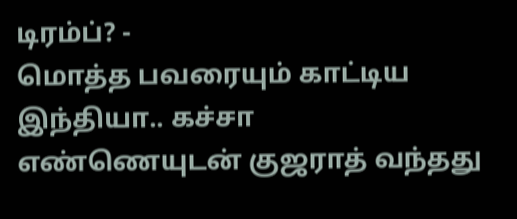டிரம்ப்? -
மொத்த பவரையும் காட்டிய இந்தியா.. கச்சா எண்ணெயுடன் குஜராத் வந்தது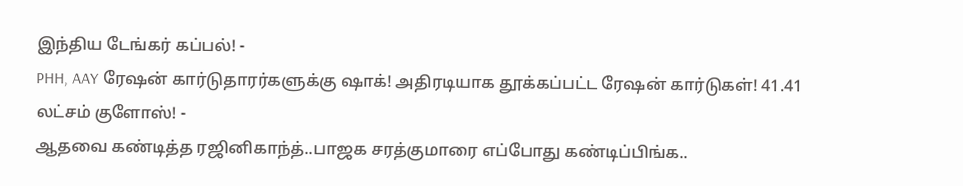இந்திய டேங்கர் கப்பல்! -
PHH, AAY ரேஷன் கார்டுதாரர்களுக்கு ஷாக்! அதிரடியாக தூக்கப்பட்ட ரேஷன் கார்டுகள்! 41.41 லட்சம் குளோஸ்! -
ஆதவை கண்டித்த ரஜினிகாந்த்..பாஜக சரத்குமாரை எப்போது கண்டிப்பிங்க..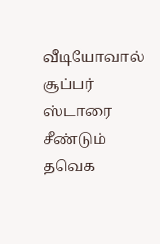வீடியோவால் சூப்பர் ஸ்டாரை சீண்டும் தவெக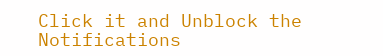Click it and Unblock the Notifications